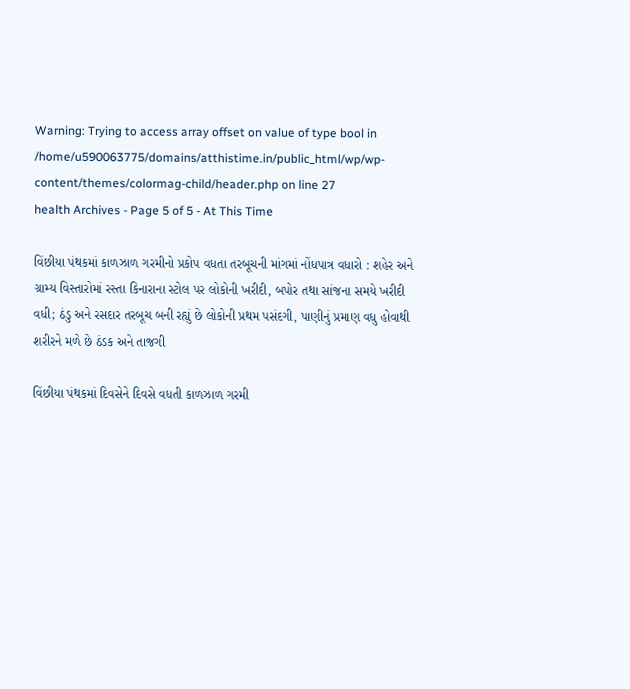Warning: Trying to access array offset on value of type bool in /home/u590063775/domains/atthistime.in/public_html/wp/wp-content/themes/colormag-child/header.php on line 27
health Archives - Page 5 of 5 - At This Time

વિંછીયા પંથકમાં કાળઝાળ ગરમીનો પ્રકોપ વધતા તરબૂચની માંગમાં નોંધપાત્ર વધારો : શહેર અને ગ્રામ્ય વિસ્તારોમાં રસ્તા કિનારાના સ્ટોલ પર લોકોની ખરીદી, બપોર તથા સાંજના સમયે ખરીદી વધી; ઠંડુ અને રસદાર તરબૂચ બની રહ્યું છે લોકોની પ્રથમ પસંદગી, પાણીનું પ્રમાણ વધુ હોવાથી શરીરને મળે છે ઠંડક અને તાજગી

વિંછીયા પંથકમાં દિવસેને દિવસે વધતી કાળઝાળ ગરમી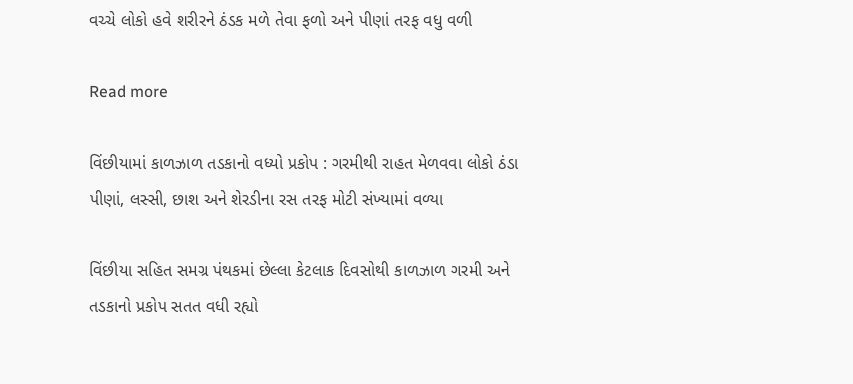વચ્ચે લોકો હવે શરીરને ઠંડક મળે તેવા ફળો અને પીણાં તરફ વધુ વળી

Read more

વિંછીયામાં કાળઝાળ તડકાનો વધ્યો પ્રકોપ : ગરમીથી રાહત મેળવવા લોકો ઠંડા પીણાં, લસ્સી, છાશ અને શેરડીના રસ તરફ મોટી સંખ્યામાં વળ્યા

વિંછીયા સહિત સમગ્ર પંથકમાં છેલ્લા કેટલાક દિવસોથી કાળઝાળ ગરમી અને તડકાનો પ્રકોપ સતત વધી રહ્યો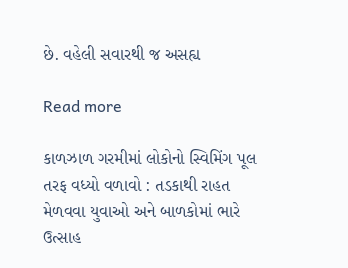છે. વહેલી સવારથી જ અસહ્ય

Read more

કાળઝાળ ગરમીમાં લોકોનો સ્વિમિંગ પૂલ તરફ વધ્યો વળાવો : તડકાથી રાહત મેળવવા યુવાઓ અને બાળકોમાં ભારે ઉત્સાહ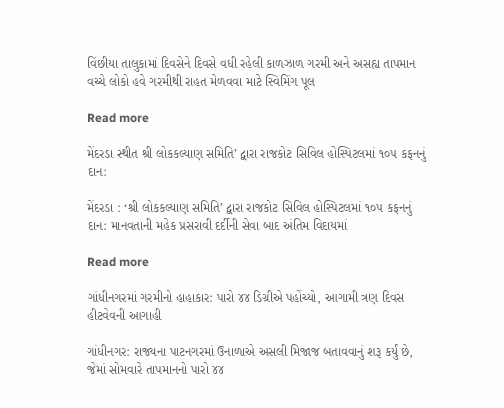વિંછીયા તાલુકામાં દિવસેને દિવસે વધી રહેલી કાળઝાળ ગરમી અને અસહ્ય તાપમાન વચ્ચે લોકો હવે ગરમીથી રાહત મેળવવા માટે સ્વિમિંગ પૂલ

Read more

મેંદરડા સ્થીત શ્રી લોકકલ્યાણ સમિતિ’ દ્વારા રાજકોટ સિવિલ હોસ્પિટલમાં ૧૦૫ કફનનું દાન:

મેંદરડા : ‘શ્રી લોકકલ્યાણ સમિતિ’ દ્વારા રાજકોટ સિવિલ હોસ્પિટલમાં ૧૦૫ કફનનું દાન: માનવતાની મહેક પ્રસરાવી દર્દીની સેવા બાદ અંતિમ વિદાયમાં

Read more

ગાંધીનગરમાં ગરમીનો હાહાકાર: પારો ૪૪ ડિગ્રીએ પહોંચ્યો, આગામી ત્રણ દિવસ હીટવેવની આગાહી

ગાંધીનગર: રાજ્યના પાટનગરમાં ઉનાળાએ અસલી મિજાજ બતાવવાનું શરૂ કર્યું છે, જેમાં સોમવારે તાપમાનનો પારો ૪૪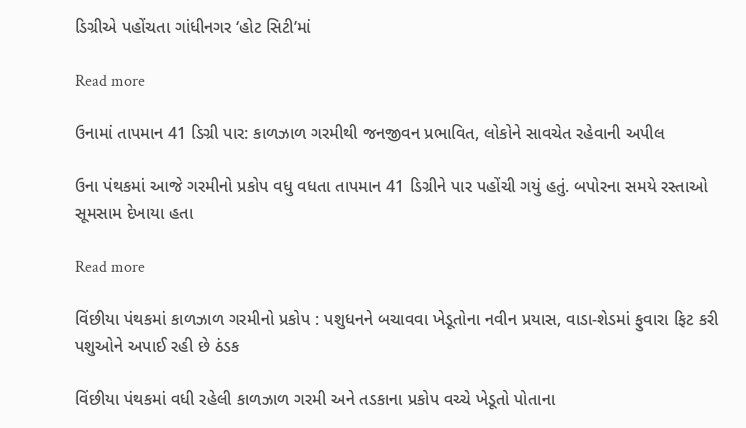ડિગ્રીએ પહોંચતા ગાંધીનગર ‘હોટ સિટી’માં

Read more

ઉનામાં તાપમાન 41 ડિગ્રી પાર: કાળઝાળ ગરમીથી જનજીવન પ્રભાવિત, લોકોને સાવચેત રહેવાની અપીલ

ઉના પંથકમાં આજે ગરમીનો પ્રકોપ વધુ વધતા તાપમાન 41 ડિગ્રીને પાર પહોંચી ગયું હતું. બપોરના સમયે રસ્તાઓ સૂમસામ દેખાયા હતા

Read more

વિંછીયા પંથકમાં કાળઝાળ ગરમીનો પ્રકોપ : પશુધનને બચાવવા ખેડૂતોના નવીન પ્રયાસ, વાડા-શેડમાં ફુવારા ફિટ કરી પશુઓને અપાઈ રહી છે ઠંડક

વિંછીયા પંથકમાં વધી રહેલી કાળઝાળ ગરમી અને તડકાના પ્રકોપ વચ્ચે ખેડૂતો પોતાના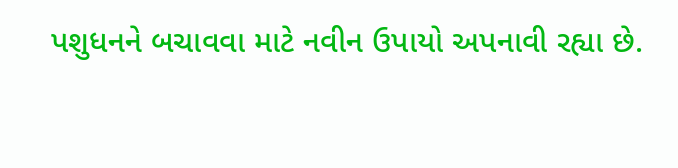પશુધનને બચાવવા માટે નવીન ઉપાયો અપનાવી રહ્યા છે.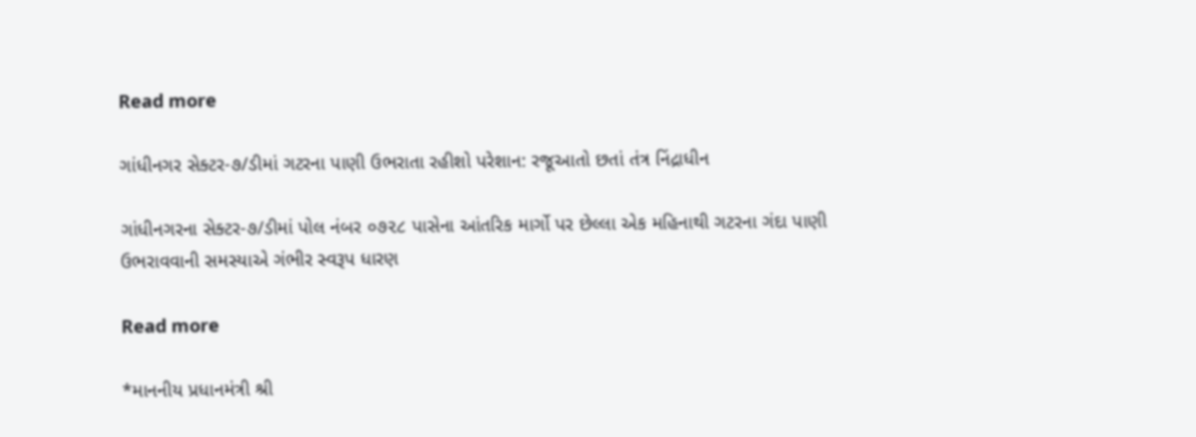Read more

ગાંધીનગર સેક્ટર-૭/ડીમાં ગટરના પાણી ઉભરાતા રહીશો પરેશાન: રજૂઆતો છતાં તંત્ર નિંદ્રાધીન

ગાંધીનગરના સેક્ટર-૭/ડીમાં પોલ નંબર ૦૭૨૮ પાસેના આંતરિક માર્ગો પર છેલ્લા એક મહિનાથી ગટરના ગંદા પાણી ઉભરાવવાની સમસ્યાએ ગંભીર સ્વરૂપ ધારણ

Read more

*માનનીય પ્રધાનમંત્રી શ્રી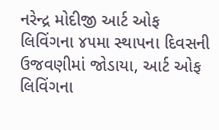નરેન્દ્ર મોદીજી આર્ટ ઓફ લિવિંગના ૪૫મા સ્થાપના દિવસની ઉજવણીમાં જોડાયા, આર્ટ ઓફ લિવિંગના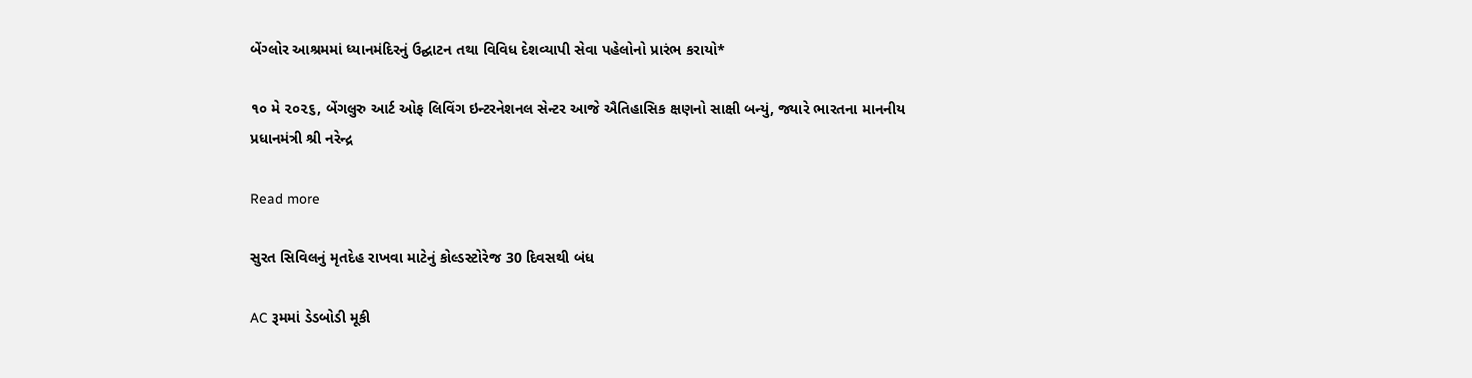બેંગ્લોર આશ્રમમાં ધ્યાનમંદિરનું ઉદ્ઘાટન તથા વિવિધ દેશવ્યાપી સેવા પહેલોનો પ્રારંભ કરાયો*

૧૦ મે ૨૦૨૬, બેંગલુરુ આર્ટ ઓફ લિવિંગ ઇન્ટરનેશનલ સેન્ટર આજે ઐતિહાસિક ક્ષણનો સાક્ષી બન્યું, જ્યારે ભારતના માનનીય પ્રધાનમંત્રી શ્રી નરેન્દ્ર

Read more

સુરત સિવિલનું મૃતદેહ રાખવા માટેનું કોલ્ડસ્ટોરેજ 30 દિવસથી બંધ

AC રૂમમાં ડેડબોડી મૂકી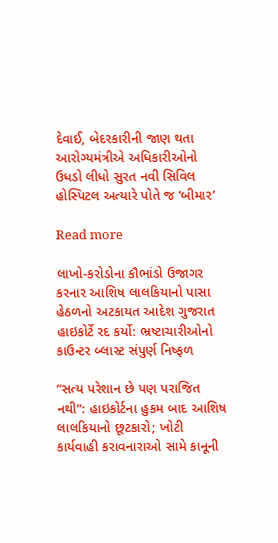દેવાઈ, બેદરકારીની જાણ થતા આરોગ્યમંત્રીએ અધિકારીઓનો ઉધડો લીધો સુરત નવી સિવિલ હોસ્પિટલ અત્યારે પોતે જ ‘બીમાર’

Read more

લાખો-કરોડોના કૌભાંડો ઉજાગર કરનાર આશિષ લાલકિયાનો પાસા હેઠળનો અટકાયત આદેશ ગુજરાત હાઇકોર્ટે રદ કર્યો: ભ્રષ્ટાચારીઓનો કાઉન્ટર બ્લાસ્ટ સંપુર્ણ નિષ્ફળ

“સત્ય પરેશાન છે પણ પરાજિત નથી”: હાઇકોર્ટના હુકમ બાદ આશિષ લાલકિયાનો છૂટકારો; ખોટી કાર્યવાહી કરાવનારાઓ સામે કાનૂની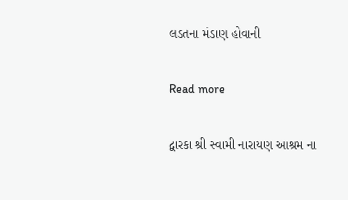લડતના મંડાણ હોવાની

Read more

દ્વારકા શ્રી સ્વામી નારાયણ આશ્રમ ના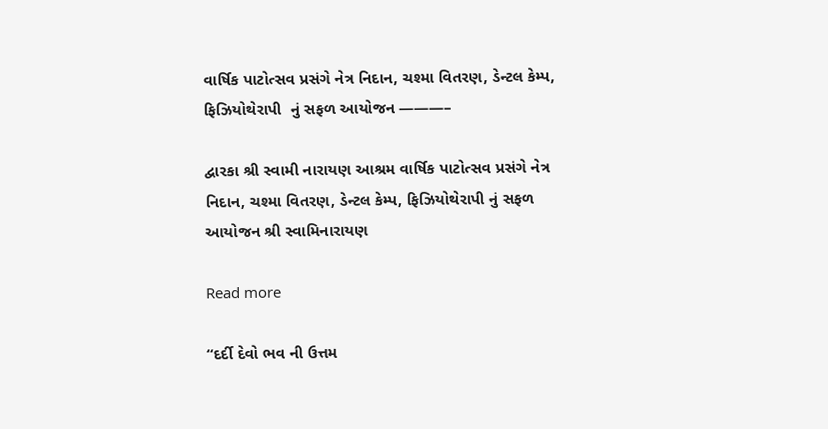વાર્ષિક પાટોત્સવ પ્રસંગે નેત્ર નિદાન, ચશ્મા વિતરણ, ડેન્ટલ કેમ્પ, ફિઝિયોથેરાપી  નું સફળ આયોજન ———–

દ્વારકા શ્રી સ્વામી નારાયણ આશ્રમ વાર્ષિક પાટોત્સવ પ્રસંગે નેત્ર નિદાન, ચશ્મા વિતરણ, ડેન્ટલ કેમ્પ, ફિઝિયોથેરાપી નું સફળ આયોજન શ્રી સ્વામિનારાયણ

Read more

“દર્દી દેવો ભવ ની ઉત્તમ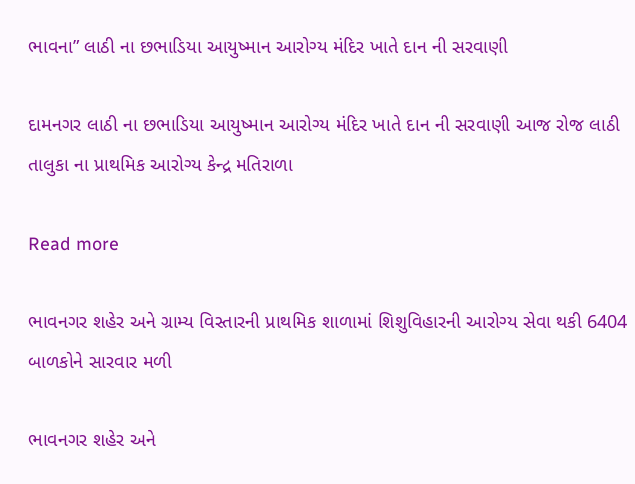ભાવના” લાઠી ના છભાડિયા આયુષ્માન આરોગ્ય મંદિર ખાતે દાન ની સરવાણી

દામનગર લાઠી ના છભાડિયા આયુષ્માન આરોગ્ય મંદિર ખાતે દાન ની સરવાણી આજ રોજ લાઠી તાલુકા ના પ્રાથમિક આરોગ્ય કેન્દ્ર મતિરાળા

Read more

ભાવનગર શહેર અને ગ્રામ્ય વિસ્તારની પ્રાથમિક શાળામાં શિશુવિહારની આરોગ્ય સેવા થકી 6404 બાળકોને સારવાર મળી

ભાવનગર શહેર અને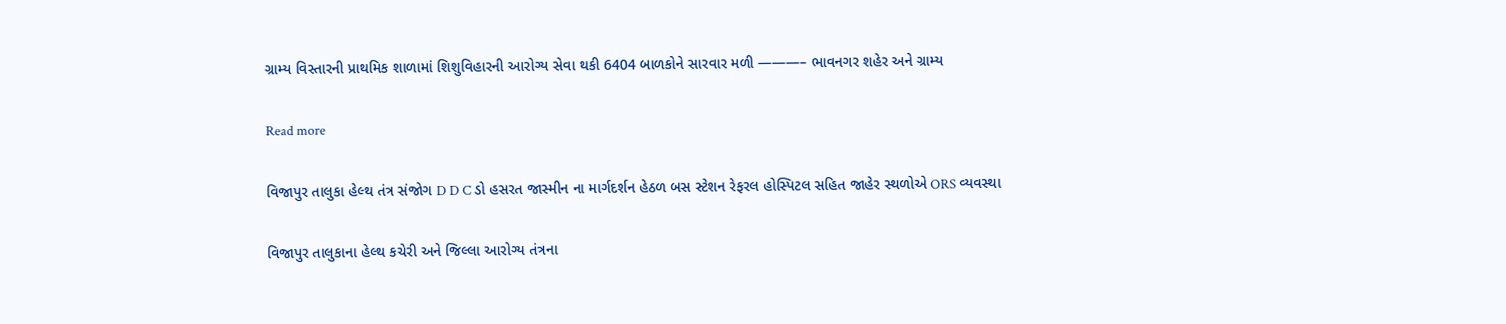ગ્રામ્ય વિસ્તારની પ્રાથમિક શાળામાં શિશુવિહારની આરોગ્ય સેવા થકી 6404 બાળકોને સારવાર મળી ———– ભાવનગર શહેર અને ગ્રામ્ય

Read more

વિજાપુર તાલુકા હેલ્થ તંત્ર સંજોગ D D C ડો હસરત જાસ્મીન ના માર્ગદર્શન હેઠળ બસ સ્ટેશન રેફરલ હોસ્પિટલ સહિત જાહેર સ્થળોએ ORS વ્યવસ્થા

વિજાપુર તાલુકાના હેલ્થ કચેરી અને જિલ્લા આરોગ્ય તંત્રના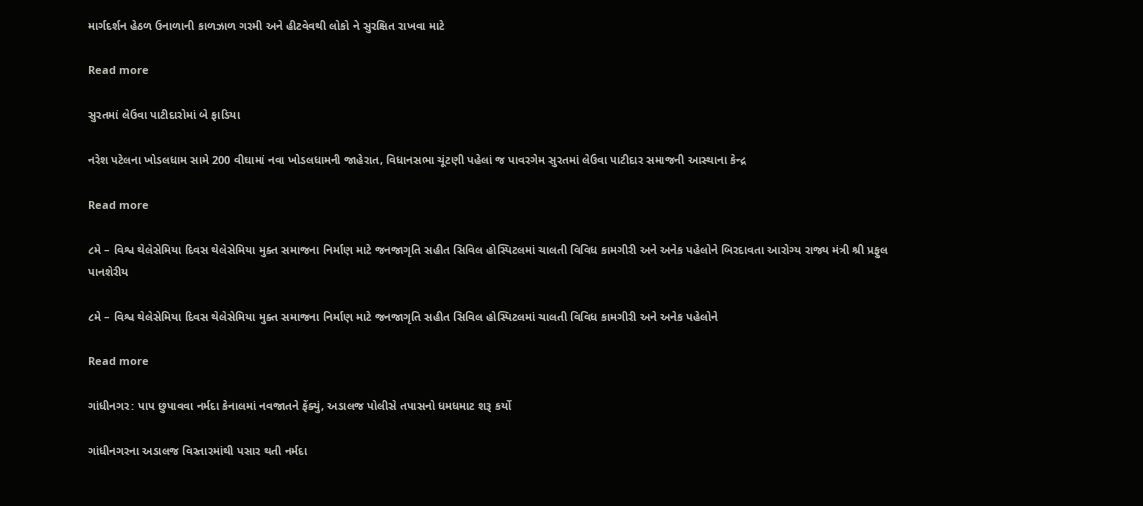માર્ગદર્શન હેઠળ ઉનાળાની કાળઝાળ ગરમી અને હીટવેવથી લોકો ને સુરક્ષિત રાખવા માટે

Read more

સુરતમાં લેઉવા પાટીદારોમાં બે ફાડિયા

નરેશ પટેલના ખોડલધામ સામે 200 વીઘામાં નવા ખોડલધામની જાહેરાત, વિધાનસભા ચૂંટણી પહેલાં જ પાવરગેમ સુરતમાં લેઉવા પાટીદાર સમાજની આસ્થાના કેન્દ્ર

Read more

૮મે – વિશ્વ થેલેસેમિયા દિવસ થેલેસેમિયા મુક્ત સમાજના નિર્માણ માટે જનજાગૃતિ સહીત સિવિલ હોસ્પિટલમાં ચાલતી વિવિધ કામગીરી અને અનેક પહેલોને બિરદાવતા આરોગ્ય રાજ્ય મંત્રી શ્રી પ્રફુલ પાનશેરીય

૮મે – વિશ્વ થેલેસેમિયા દિવસ થેલેસેમિયા મુક્ત સમાજના નિર્માણ માટે જનજાગૃતિ સહીત સિવિલ હોસ્પિટલમાં ચાલતી વિવિધ કામગીરી અને અનેક પહેલોને

Read more

ગાંધીનગર: પાપ છુપાવવા નર્મદા કેનાલમાં નવજાતને ફેંક્યું, અડાલજ પોલીસે તપાસનો ધમધમાટ શરૂ કર્યો

ગાંધીનગરના અડાલજ વિસ્તારમાંથી પસાર થતી નર્મદા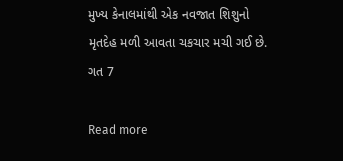મુખ્ય કેનાલમાંથી એક નવજાત શિશુનો મૃતદેહ મળી આવતા ચકચાર મચી ગઈ છે. ગત 7

Read more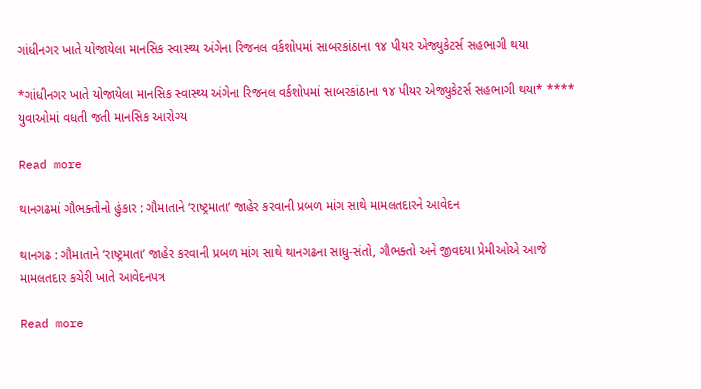ગાંધીનગર ખાતે યોજાયેલા માનસિક સ્વાસ્થ્ય અંગેના રિજનલ વર્કશોપમાં સાબરકાંઠાના ૧૪ પીયર એજ્યુકેટર્સ સહભાગી થયા

*ગાંધીનગર ખાતે યોજાયેલા માનસિક સ્વાસ્થ્ય અંગેના રિજનલ વર્કશોપમાં સાબરકાંઠાના ૧૪ પીયર એજ્યુકેટર્સ સહભાગી થયા* **** યુવાઓમાં વધતી જતી માનસિક આરોગ્ય

Read more

થાનગઢમાં ગૌભક્તોનો હુંકાર : ગૌમાતાને ‘રાષ્ટ્રમાતા’ જાહેર કરવાની પ્રબળ માંગ સાથે મામલતદારને આવેદન

થાનગઢ : ગૌમાતાને ‘રાષ્ટ્રમાતા’ જાહેર કરવાની પ્રબળ માંગ સાથે થાનગઢના સાધુ-સંતો, ગૌભક્તો અને જીવદયા પ્રેમીઓએ આજે મામલતદાર કચેરી ખાતે આવેદનપત્ર

Read more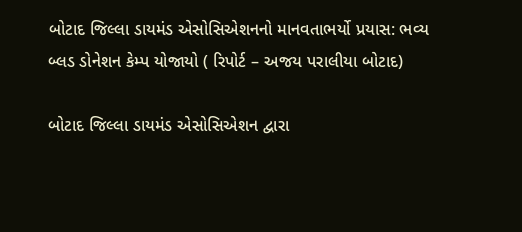બોટાદ જિલ્લા ડાયમંડ એસોસિએશનનો માનવતાભર્યો પ્રયાસ: ભવ્ય બ્લડ ડોનેશન કેમ્પ યોજાયો ( રિપોર્ટ – અજય પરાલીયા બોટાદ)

બોટાદ જિલ્લા ડાયમંડ એસોસિએશન દ્વારા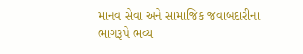માનવ સેવા અને સામાજિક જવાબદારીના ભાગરૂપે ભવ્ય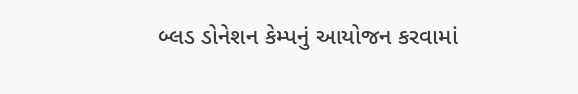બ્લડ ડોનેશન કેમ્પનું આયોજન કરવામાં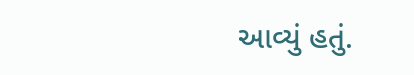આવ્યું હતું.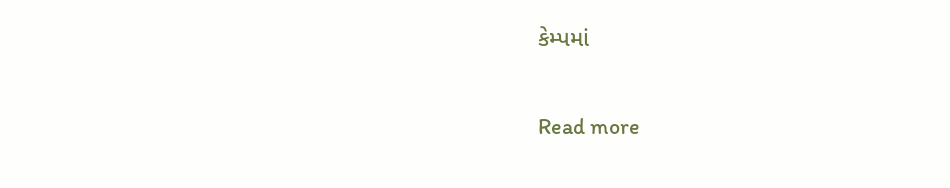કેમ્પમાં

Read more